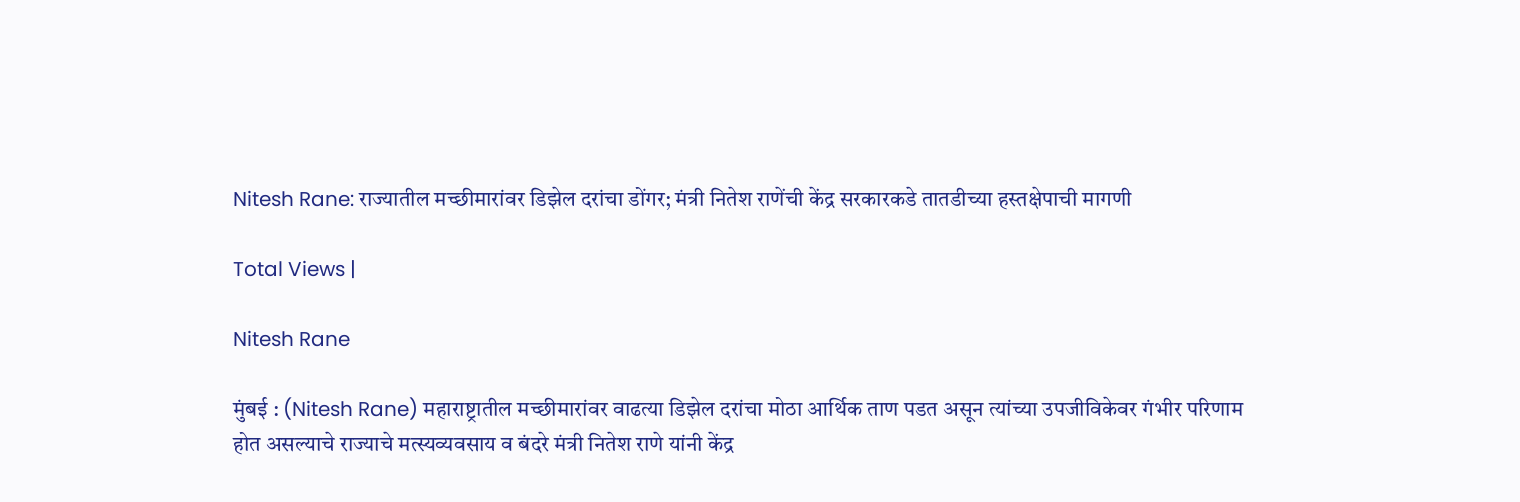Nitesh Rane: राज्यातील मच्छीमारांवर डिझेल दरांचा डोंगर; मंत्री नितेश राणेंची केंद्र सरकारकडे तातडीच्या हस्तक्षेपाची मागणी

Total Views |

Nitesh Rane

मुंबई : (Nitesh Rane) महाराष्ट्रातील मच्छीमारांवर वाढत्या डिझेल दरांचा मोठा आर्थिक ताण पडत असून त्यांच्या उपजीविकेवर गंभीर परिणाम होत असल्याचे राज्याचे मत्स्यव्यवसाय व बंदरे मंत्री नितेश राणे यांनी केंद्र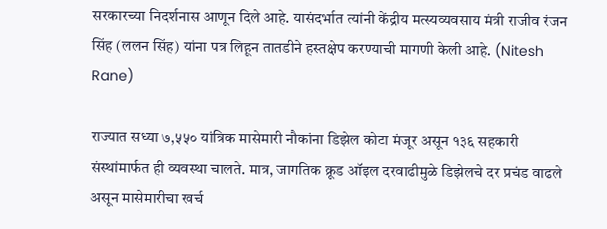सरकारच्या निदर्शनास आणून दिले आहे. यासंदर्भात त्यांनी केंद्रीय मत्स्यव्यवसाय मंत्री राजीव रंजन सिंह (ललन सिंह) यांना पत्र लिहून तातडीने हस्तक्षेप करण्याची मागणी केली आहे. (Nitesh Rane)

राज्यात सध्या ७,५५० यांत्रिक मासेमारी नौकांना डिझेल कोटा मंजूर असून १३६ सहकारी संस्थांमार्फत ही व्यवस्था चालते. मात्र, जागतिक क्रूड ऑइल दरवाढीमुळे डिझेलचे दर प्रचंड वाढले असून मासेमारीचा खर्च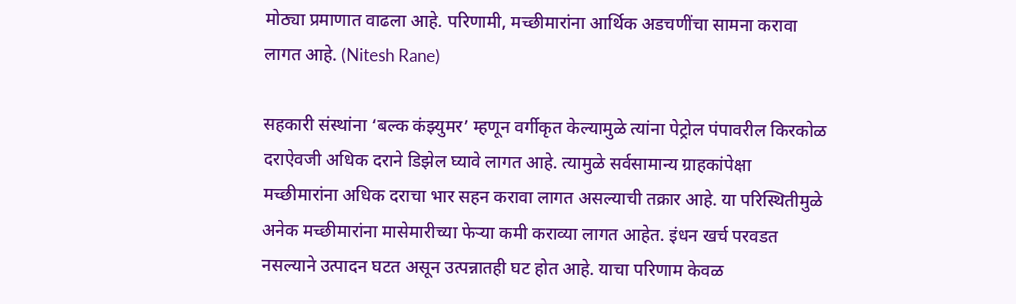मोठ्या प्रमाणात वाढला आहे. परिणामी, मच्छीमारांना आर्थिक अडचणींचा सामना करावा लागत आहे. (Nitesh Rane)

सहकारी संस्थांना ‘बल्क कंझ्युमर’ म्हणून वर्गीकृत केल्यामुळे त्यांना पेट्रोल पंपावरील किरकोळ दराऐवजी अधिक दराने डिझेल घ्यावे लागत आहे. त्यामुळे सर्वसामान्य ग्राहकांपेक्षा मच्छीमारांना अधिक दराचा भार सहन करावा लागत असल्याची तक्रार आहे. या परिस्थितीमुळे अनेक मच्छीमारांना मासेमारीच्या फेऱ्या कमी कराव्या लागत आहेत. इंधन खर्च परवडत नसल्याने उत्पादन घटत असून उत्पन्नातही घट होत आहे. याचा परिणाम केवळ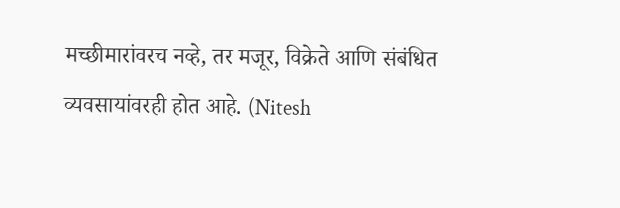मच्छीमारांवरच नव्हे, तर मजूर, विक्रेते आणि संबंधित व्यवसायांवरही होत आहे. (Nitesh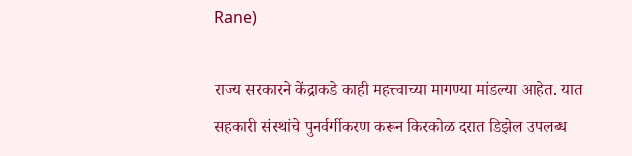Rane)

राज्य सरकारने केंद्राकडे काही महत्त्वाच्या मागण्या मांडल्या आहेत. यात सहकारी संस्थांचे पुनर्वर्गीकरण करून किरकोळ दरात डिझेल उपलब्ध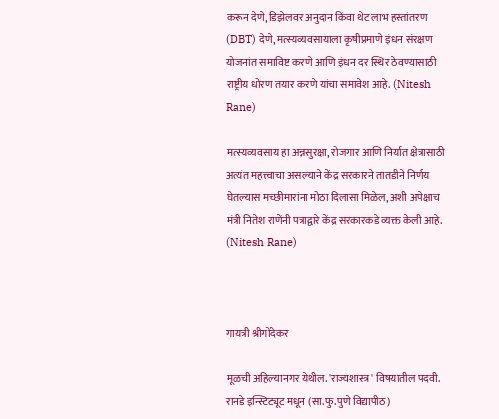करून देणे, डिझेलवर अनुदान किंवा थेट लाभ हस्तांतरण (DBT) देणे, मत्स्यव्यवसायाला कृषीप्रमाणे इंधन संरक्षण योजनांत समाविष्ट करणे आणि इंधन दर स्थिर ठेवण्यासाठी राष्ट्रीय धोरण तयार करणे यांचा समावेश आहे. (Nitesh Rane)

मत्स्यव्यवसाय हा अन्नसुरक्षा, रोजगार आणि निर्यात क्षेत्रासाठी अत्यंत महत्त्वाचा असल्याने केंद्र सरकारने तातडीने निर्णय घेतल्यास मच्छीमारांना मोठा दिलासा मिळेल, अशी अपेक्षाच मंत्री नितेश राणेंनी पत्राद्वारे केंद्र सरकारकडे व्यक्त केली आहे. (Nitesh Rane)



गायत्री श्रीगोंदेकर

मूळची अहिल्यानगर येथील. 'राज्यशास्त्र' विषयातील पदवी. रानडे इन्स्टिट्यूट मधून (सा.फु.पुणे विद्यापीठ)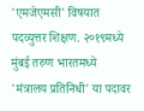'एमजेएमसी' विषयात पदव्युत्तर शिक्षण. २०१९मध्ये मुंबई तरुण भारतमध्ये 'मंत्रालय प्रतिनिधी' या पदावर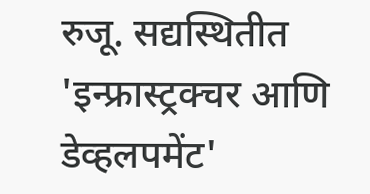रुजू. सद्यस्थितीत 'इन्फ्रास्ट्रक्चर आणि डेव्हलपमेंट'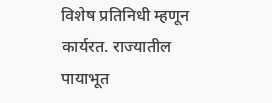विशेष प्रतिनिधी म्हणून कार्यरत. राज्यातील पायाभूत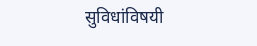सुविधांविषयी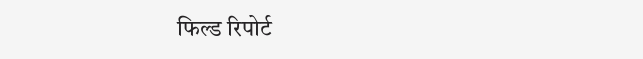फिल्ड रिपोर्ट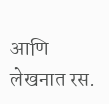आणि लेखनात रस.